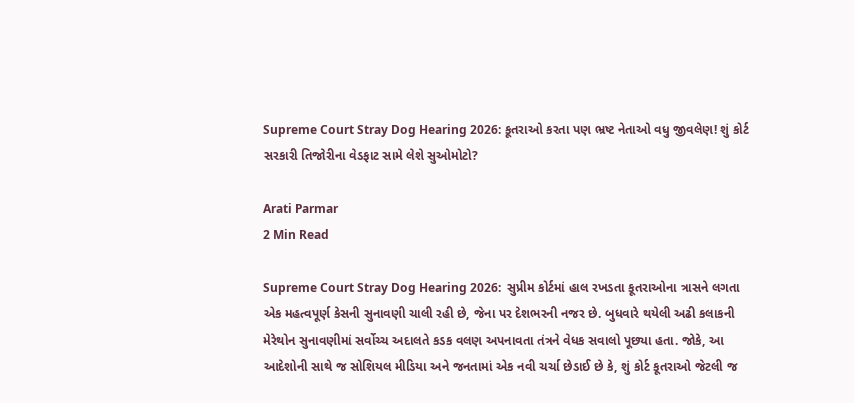Supreme Court Stray Dog Hearing 2026: કૂતરાઓ કરતા પણ ભ્રષ્ટ નેતાઓ વધુ જીવલેણ! શું કોર્ટ સરકારી તિજોરીના વેડફાટ સામે લેશે સુઓમોટો?

Arati Parmar
2 Min Read

Supreme Court Stray Dog Hearing 2026:  સુપ્રીમ કોર્ટમાં હાલ રખડતા કૂતરાઓના ત્રાસને લગતા એક મહત્વપૂર્ણ કેસની સુનાવણી ચાલી રહી છે, જેના પર દેશભરની નજર છે. બુધવારે થયેલી અઢી કલાકની મેરેથોન સુનાવણીમાં સર્વોચ્ચ અદાલતે કડક વલણ અપનાવતા તંત્રને વેધક સવાલો પૂછ્યા હતા. જોકે, આ આદેશોની સાથે જ સોશિયલ મીડિયા અને જનતામાં એક નવી ચર્ચા છેડાઈ છે કે, શું કોર્ટ કૂતરાઓ જેટલી જ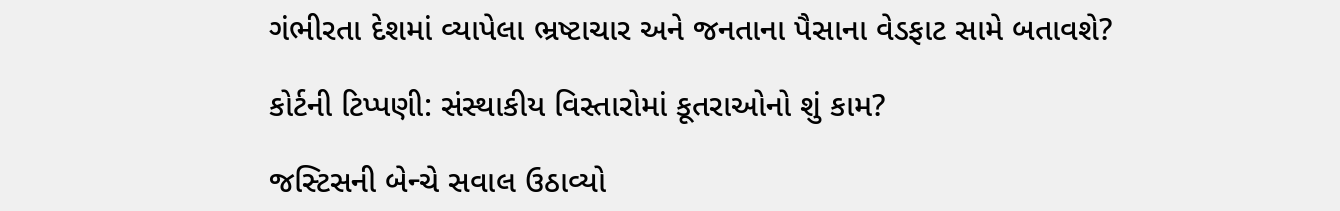ગંભીરતા દેશમાં વ્યાપેલા ભ્રષ્ટાચાર અને જનતાના પૈસાના વેડફાટ સામે બતાવશે?

કોર્ટની ટિપ્પણી: સંસ્થાકીય વિસ્તારોમાં કૂતરાઓનો શું કામ?

જસ્ટિસની બેન્ચે સવાલ ઉઠાવ્યો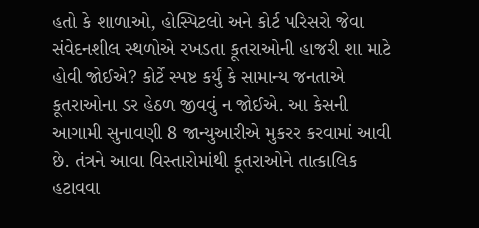હતો કે શાળાઓ, હોસ્પિટલો અને કોર્ટ પરિસરો જેવા સંવેદનશીલ સ્થળોએ રખડતા કૂતરાઓની હાજરી શા માટે હોવી જોઈએ? કોર્ટે સ્પષ્ટ કર્યું કે સામાન્ય જનતાએ કૂતરાઓના ડર હેઠળ જીવવું ન જોઈએ. આ કેસની આગામી સુનાવણી 8 જાન્યુઆરીએ મુકરર કરવામાં આવી છે. તંત્રને આવા વિસ્તારોમાંથી કૂતરાઓને તાત્કાલિક હટાવવા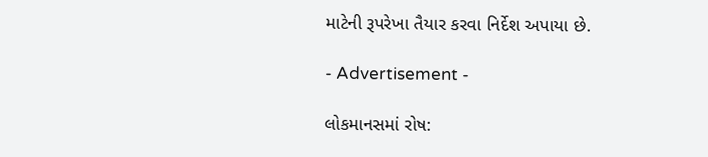માટેની રૂપરેખા તૈયાર કરવા નિર્દેશ અપાયા છે.

- Advertisement -

લોકમાનસમાં રોષ: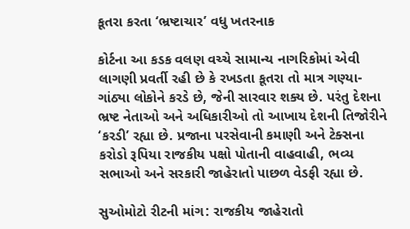કૂતરા કરતા ‘ભ્રષ્ટાચાર’ વધુ ખતરનાક

કોર્ટના આ કડક વલણ વચ્ચે સામાન્ય નાગરિકોમાં એવી લાગણી પ્રવર્તી રહી છે કે રખડતા કૂતરા તો માત્ર ગણ્યા-ગાંઠ્યા લોકોને કરડે છે, જેની સારવાર શક્ય છે. પરંતુ દેશના ભ્રષ્ટ નેતાઓ અને અધિકારીઓ તો આખાય દેશની તિજોરીને ‘કરડી’ રહ્યા છે. પ્રજાના પરસેવાની કમાણી અને ટેક્સના કરોડો રૂપિયા રાજકીય પક્ષો પોતાની વાહવાહી, ભવ્ય સભાઓ અને સરકારી જાહેરાતો પાછળ વેડફી રહ્યા છે.

સુઓમોટો રીટની માંગ: રાજકીય જાહેરાતો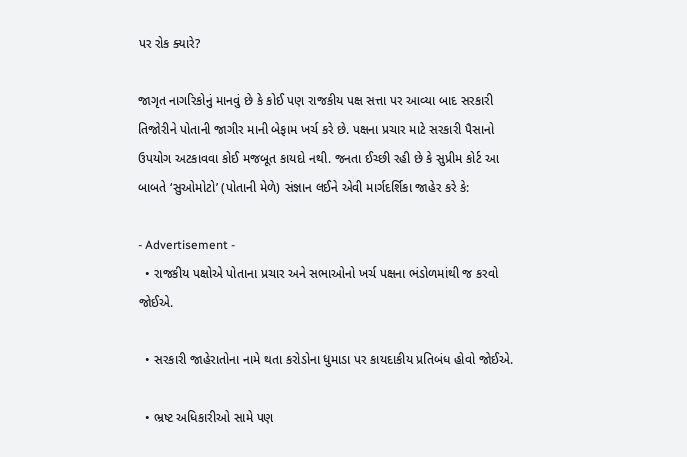પર રોક ક્યારે?

જાગૃત નાગરિકોનું માનવું છે કે કોઈ પણ રાજકીય પક્ષ સત્તા પર આવ્યા બાદ સરકારી તિજોરીને પોતાની જાગીર માની બેફામ ખર્ચ કરે છે. પક્ષના પ્રચાર માટે સરકારી પૈસાનો ઉપયોગ અટકાવવા કોઈ મજબૂત કાયદો નથી. જનતા ઈચ્છી રહી છે કે સુપ્રીમ કોર્ટ આ બાબતે ‘સુઓમોટો’ (પોતાની મેળે) સંજ્ઞાન લઈને એવી માર્ગદર્શિકા જાહેર કરે કે:

- Advertisement -
  • રાજકીય પક્ષોએ પોતાના પ્રચાર અને સભાઓનો ખર્ચ પક્ષના ભંડોળમાંથી જ કરવો જોઈએ.

  • સરકારી જાહેરાતોના નામે થતા કરોડોના ધુમાડા પર કાયદાકીય પ્રતિબંધ હોવો જોઈએ.

  • ભ્રષ્ટ અધિકારીઓ સામે પણ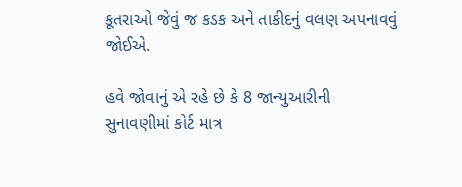કૂતરાઓ જેવું જ કડક અને તાકીદનું વલણ અપનાવવું જોઈએ.

હવે જોવાનું એ રહે છે કે 8 જાન્યુઆરીની સુનાવણીમાં કોર્ટ માત્ર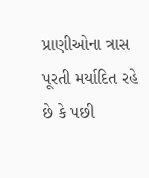પ્રાણીઓના ત્રાસ પૂરતી મર્યાદિત રહે છે કે પછી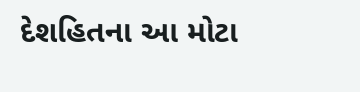દેશહિતના આ મોટા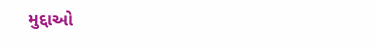મુદ્દાઓ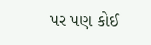પર પણ કોઈ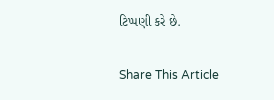ટિપ્પણી કરે છે.

Share This Article